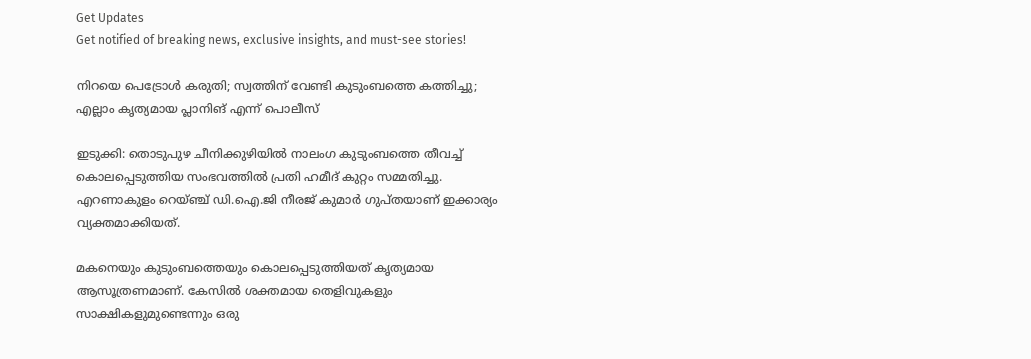Get Updates
Get notified of breaking news, exclusive insights, and must-see stories!

നിറയെ പെട്രോൾ കരുതി; സ്വത്തിന് വേണ്ടി കുടുംബത്തെ കത്തിച്ചു; എല്ലാം കൃത്യമായ പ്ലാനിങ് എന്ന് പൊലീസ്

ഇടുക്കി: തൊടുപുഴ ചീനിക്കുഴിയിൽ നാലംഗ കുടുംബത്തെ തീവച്ച് കൊലപ്പെടുത്തിയ സംഭവത്തിൽ പ്രതി ഹമീദ് കുറ്റം സമ്മതിച്ചു. എറണാകുളം റെയ്ഞ്ച് ഡി.ഐ.ജി നീരജ് കുമാർ ഗുപ്തയാണ് ഇക്കാര്യം വ്യക്തമാക്കിയത്.

മകനെയും കുടുംബത്തെയും കൊലപ്പെടുത്തിയത് കൃത്യമായ ആസൂത്രണമാണ്. കേസിൽ ശക്തമായ തെളിവുകളും സാക്ഷികളുമുണ്ടെന്നും ഒരു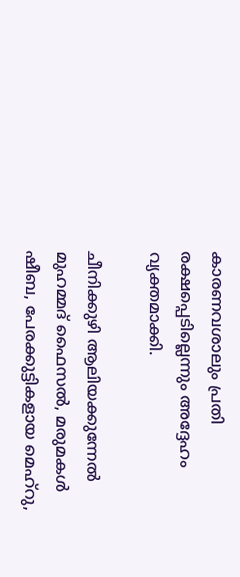കാരണവശാലും പ്രതി രക്ഷപ്പെടില്ലെന്നും അദ്ദേഹം വ്യക്തമാക്കി.

ചീനിക്കുഴി ആലിയക്കുന്നേല്‍ മുഹമ്മദ് ഫൈസല്‍, മരുമകള്‍ ഷീബ, പേരക്കുട്ടികളായ മെഹ്‌റു,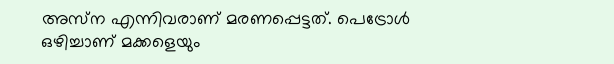അസ്‌ന എന്നിവരാണ് മരണപ്പെട്ടത്. പെട്രോള്‍ ഒഴിച്ചാണ് മക്കളെയും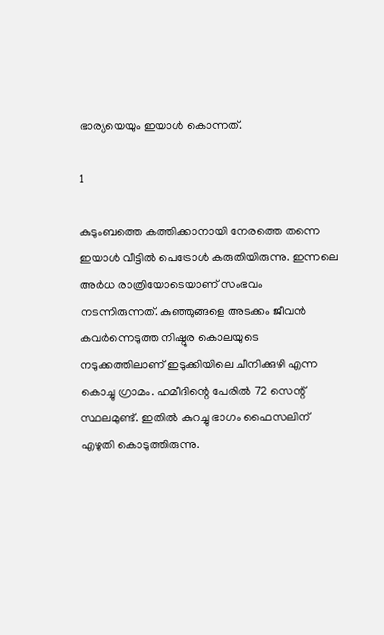ഭാര്യയെയും ഇയാൾ കൊന്നത്.

1

കുടുംബത്തെ കത്തിക്കാനായി നേരത്തെ തന്നെ ഇയാള്‍ വീട്ടില്‍ പെട്രോള്‍ കരുതിയിരുന്നു. ഇന്നലെ അര്‍ധ രാത്രിയോടെയാണ് സംഭവം നടന്നിരുന്നത്. കുഞ്ഞുങ്ങളെ അടക്കം ജീവൻ കവർന്നെടുത്ത നിഷ്ഠൂര കൊലയുടെ നടുക്കത്തിലാണ് ഇടുക്കിയിലെ ചീനിക്കുഴി എന്ന കൊച്ചു ഗ്രാമം. ഹമീദിന്റെ പേരിൽ 72 സെന്റ് സ്ഥലമുണ്ട്. ഇതിൽ കുറച്ചു ഭാഗം ഫൈസലിന് എഴുതി കൊടുത്തിരുന്നു.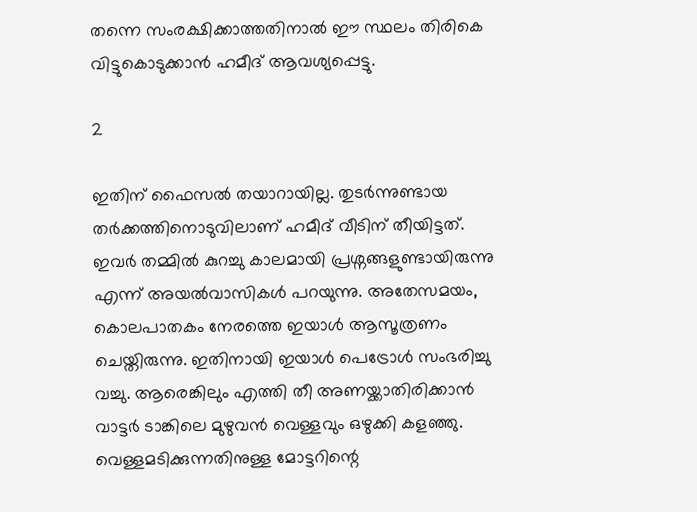തന്നെ സംരക്ഷിക്കാത്തതിനാൽ ഈ സ്ഥലം തിരികെ വിട്ടുകൊടുക്കാൻ ഹമീദ് ആവശ്യപ്പെട്ടു.

2

ഇതിന് ഫൈസൽ തയാറായില്ല. തുടർന്നുണ്ടായ തർക്കത്തിനൊടുവിലാണ് ഹമീദ് വീടിന് തീയിട്ടത്. ഇവർ തമ്മിൽ കുറച്ചു കാലമായി പ്രശ്നങ്ങളുണ്ടായിരുന്നു എന്ന് അയൽവാസികൾ പറയുന്നു. അതേസമയം, കൊലപാതകം നേരത്തെ ഇയാൾ ആസൂത്രണം ചെയ്തിരുന്നു. ഇതിനായി ഇയാൾ പെട്രോൾ സംഭരിച്ചു വച്ചു. ആരെങ്കിലും എത്തി തീ അണയ്ക്കാതിരിക്കാൻ വാട്ടർ ടാങ്കിലെ മുഴുവൻ വെള്ളവും ഒഴുക്കി കളഞ്ഞു. വെള്ളമടിക്കുന്നതിനുള്ള മോട്ടറിന്റെ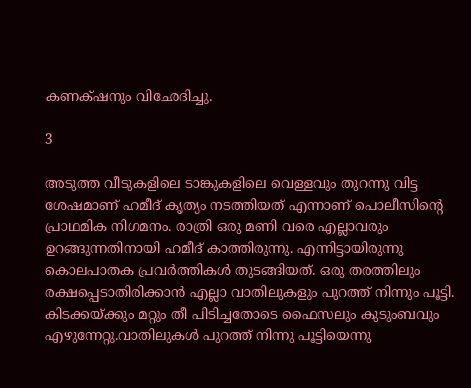കണക്‌ഷനും വിഛേദിച്ചു.

3

അടുത്ത വീടുകളിലെ ടാങ്കുകളിലെ വെള്ളവും തുറന്നു വിട്ട ശേഷമാണ് ഹമീദ് കൃത്യം നടത്തിയത് എന്നാണ് പൊലീസിന്റെ പ്രാഥമിക നിഗമനം. രാത്രി ഒരു മണി വരെ എല്ലാവരും ഉറങ്ങുന്നതിനായി ഹമീദ് കാത്തിരുന്നു. എന്നിട്ടായിരുന്നു കൊലപാതക പ്രവർത്തികൾ തുടങ്ങിയത്. ഒരു തരത്തിലും രക്ഷപ്പെടാതിരിക്കാൻ എല്ലാ വാതിലുകളും പുറത്ത് നിന്നും പൂട്ടി. കിടക്കയ്ക്കും മറ്റും തീ പിടിച്ചതോടെ ഫൈസലും കുടുംബവും എഴുന്നേറ്റു.വാതിലുകൾ പുറത്ത് നിന്നു പൂട്ടിയെന്നു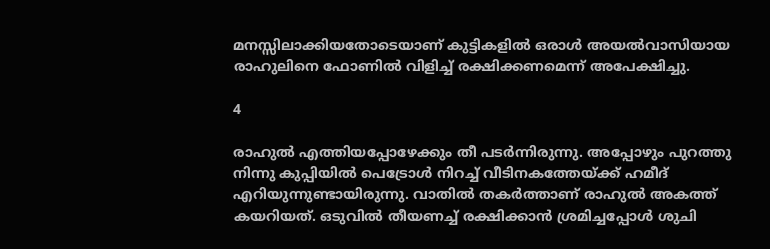മനസ്സിലാക്കിയതോടെയാണ് കുട്ടികളിൽ ഒരാൾ അയൽവാസിയായ രാഹുലിനെ ഫോണിൽ വിളിച്ച് രക്ഷിക്കണമെന്ന് അപേക്ഷിച്ചു.

4

രാഹുൽ എത്തിയപ്പോഴേക്കും തീ പടർന്നിരുന്നു. അപ്പോഴും പുറത്തു നിന്നു കുപ്പിയിൽ പെട്രോൾ നിറച്ച് വീടിനകത്തേയ്ക്ക് ഹമീദ് എറിയുന്നുണ്ടായിരുന്നു. വാതിൽ തകർത്താണ് രാഹുൽ അകത്ത് കയറിയത്. ഒടുവിൽ തീയണച്ച് രക്ഷിക്കാൻ ശ്രമിച്ചപ്പോൾ ശുചി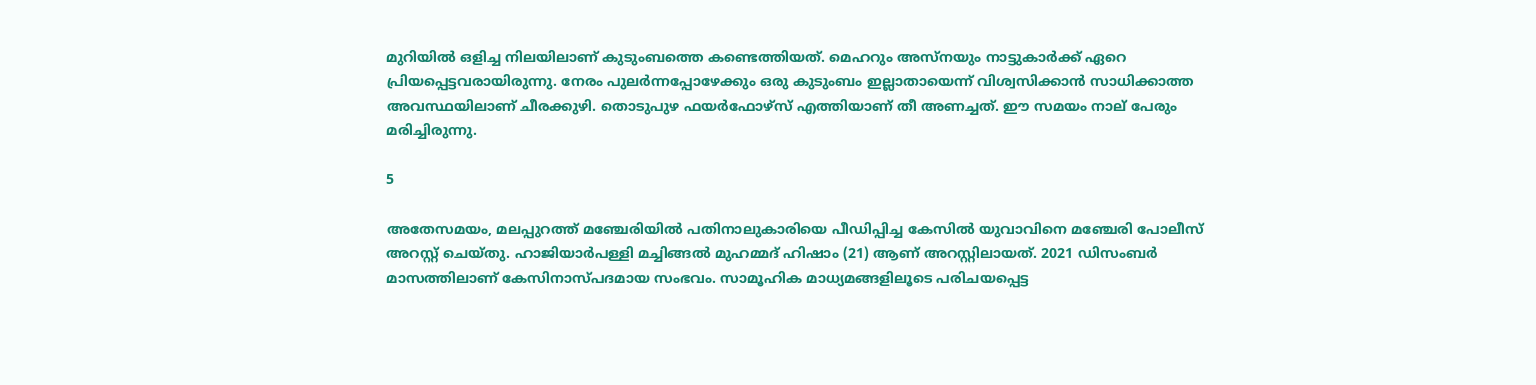മുറിയിൽ ഒളിച്ച നിലയിലാണ് കുടുംബത്തെ കണ്ടെത്തിയത്. മെഹറും അസ്നയും നാട്ടുകാർക്ക് ഏറെ പ്രിയപ്പെട്ടവരായിരുന്നു. നേരം പുലർന്നപ്പോഴേക്കും ഒരു കുടുംബം ഇല്ലാതായെന്ന് ‍വിശ്വസിക്കാൻ സാധിക്കാത്ത അവസ്ഥയിലാണ് ചീരക്കുഴി. തൊടുപുഴ ഫയര്‍ഫോഴ്‌സ് എത്തിയാണ് തീ അണച്ചത്. ഈ സമയം നാല് പേരും മരിച്ചിരുന്നു.

5

അതേസമയം, മലപ്പുറത്ത് മഞ്ചേരിയില്‍ പതിനാലുകാരിയെ പീഡിപ്പിച്ച കേസില്‍ യുവാവിനെ മഞ്ചേരി പോലീസ് അറസ്റ്റ് ചെയ്തു. ഹാജിയാര്‍പള്ളി മച്ചിങ്ങല്‍ മുഹമ്മദ് ഹിഷാം (21) ആണ് അറസ്റ്റിലായത്. 2021 ഡിസംബര്‍ മാസത്തിലാണ് കേസിനാസ്പദമായ സംഭവം. സാമൂഹിക മാധ്യമങ്ങളിലൂടെ പരിചയപ്പെട്ട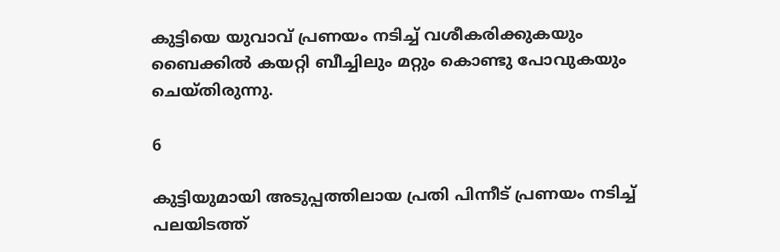കുട്ടിയെ യുവാവ് പ്രണയം നടിച്ച് വശീകരിക്കുകയും ബൈക്കില്‍ കയറ്റി ബീച്ചിലും മറ്റും കൊണ്ടു പോവുകയും ചെയ്തിരുന്നു.

6

കുട്ടിയുമായി അടുപ്പത്തിലായ പ്രതി പിന്നീട് പ്രണയം നടിച്ച് പലയിടത്ത്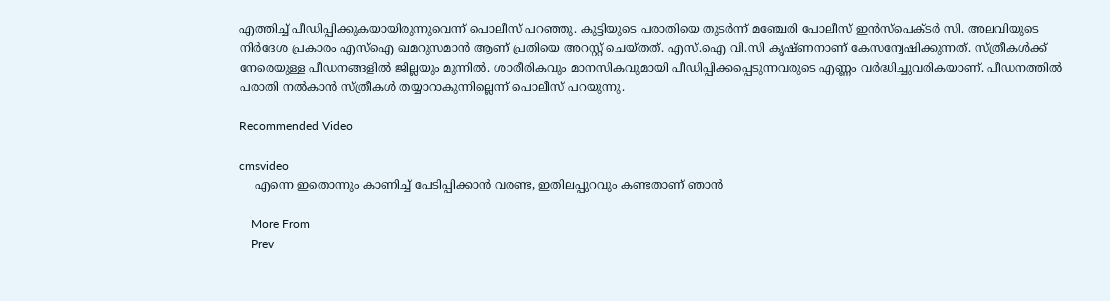എത്തിച്ച് പീഡിപ്പിക്കുകയായിരുന്നുവെന്ന് പൊലീസ് പറഞ്ഞു. കുട്ടിയുടെ പരാതിയെ തുടര്‍ന്ന് മഞ്ചേരി പോലീസ് ഇന്‍സ്‌പെക്ടര്‍ സി. അലവിയുടെ നിര്‍ദേശ പ്രകാരം എസ്‌ഐ ഖമറുസമാന്‍ ആണ് പ്രതിയെ അറസ്റ്റ് ചെയ്തത്. എസ്.ഐ വി.സി കൃഷ്ണനാണ് കേസന്വേഷിക്കുന്നത്. സ്ത്രീകള്‍ക്ക് നേരെയുള്ള പീഡനങ്ങളില്‍ ജില്ലയും മുന്നില്‍. ശാരീരികവും മാനസികവുമായി പീഡിപ്പിക്കപ്പെടുന്നവരുടെ എണ്ണം വര്‍ദ്ധിച്ചുവരികയാണ്. പീഡനത്തില്‍ പരാതി നല്‍കാന്‍ സ്ത്രീകള്‍ തയ്യാറാകുന്നില്ലെന്ന് പൊലീസ് പറയുന്നു.

Recommended Video

cmsvideo
    എന്നെ ഇതൊന്നും കാണിച്ച് പേടിപ്പിക്കാൻ വരണ്ട, ഇതിലപ്പുറവും കണ്ടതാണ് ഞാൻ

    More From
    Prev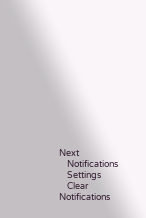Next
    Notifications
    Settings
    Clear Notifications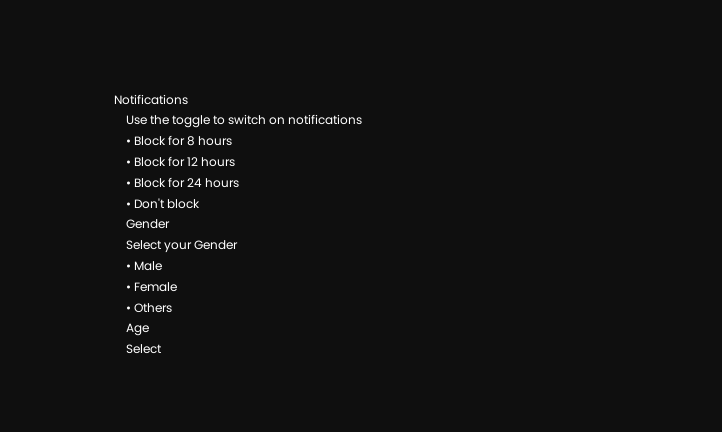Notifications
    Use the toggle to switch on notifications
    • Block for 8 hours
    • Block for 12 hours
    • Block for 24 hours
    • Don't block
    Gender
    Select your Gender
    • Male
    • Female
    • Others
    Age
    Select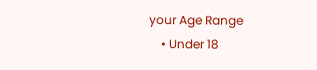your Age Range
    • Under 18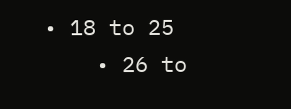• 18 to 25
    • 26 to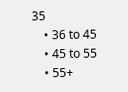35
    • 36 to 45
    • 45 to 55
    • 55+